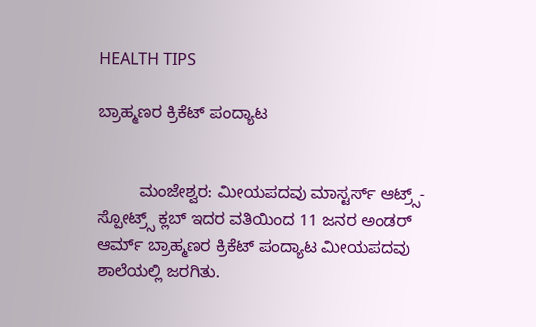HEALTH TIPS

ಬ್ರಾಹ್ಮಣರ ಕ್ರಿಕೆಟ್ ಪಂದ್ಯಾಟ


         ಮಂಜೇಶ್ವರ: ಮೀಯಪದವು ಮಾಸ್ಟರ್ಸ್ ಆಟ್ರ್ಸ್-ಸ್ಪೋಟ್ರ್ಸ್ ಕ್ಲಬ್ ಇದರ ವತಿಯಿಂದ 11 ಜನರ ಅಂಡರ್ ಆರ್ಮ್ ಬ್ರಾಹ್ಮಣರ ಕ್ರಿಕೆಟ್ ಪಂದ್ಯಾಟ ಮೀಯಪದವು ಶಾಲೆಯಲ್ಲಿ ಜರಗಿತು.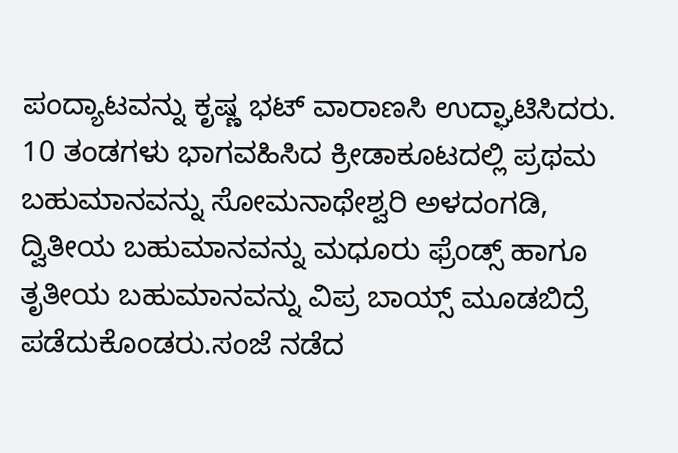ಪಂದ್ಯಾಟವನ್ನು ಕೃಷ್ಣ ಭಟ್ ವಾರಾಣಸಿ ಉದ್ಘಾಟಿಸಿದರು. 10 ತಂಡಗಳು ಭಾಗವಹಿಸಿದ ಕ್ರೀಡಾಕೂಟದಲ್ಲಿ ಪ್ರಥಮ ಬಹುಮಾನವನ್ನು ಸೋಮನಾಥೇಶ್ವರಿ ಅಳದಂಗಡಿ, ದ್ವಿತೀಯ ಬಹುಮಾನವನ್ನು ಮಧೂರು ಫ್ರೆಂಡ್ಸ್ ಹಾಗೂ ತೃತೀಯ ಬಹುಮಾನವನ್ನು ವಿಪ್ರ ಬಾಯ್ಸ್ ಮೂಡಬಿದ್ರೆ ಪಡೆದುಕೊಂಡರು.ಸಂಜೆ ನಡೆದ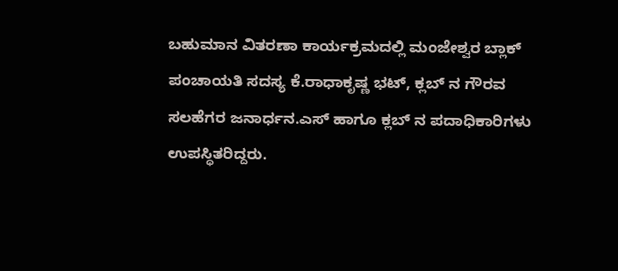ಬಹುಮಾನ ವಿತರಣಾ ಕಾರ್ಯಕ್ರಮದಲ್ಲಿ ಮಂಜೇಶ್ವರ ಬ್ಲಾಕ್ ಪಂಚಾಯತಿ ಸದಸ್ಯ ಕೆ.ರಾಧಾಕೃಷ್ಣ ಭಟ್, ಕ್ಲಬ್ ನ ಗೌರವ ಸಲಹೆಗರ ಜನಾರ್ಧನ.ಎಸ್ ಹಾಗೂ ಕ್ಲಬ್ ನ ಪದಾಧಿಕಾರಿಗಳು ಉಪಸ್ಥಿತರಿದ್ದರು.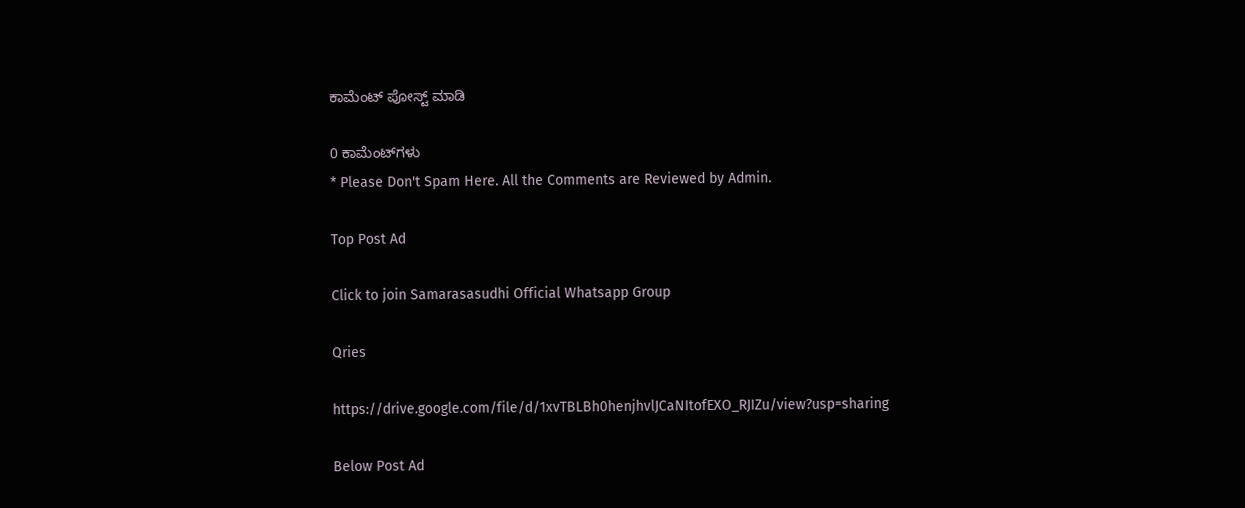ಕಾಮೆಂಟ್‌‌ ಪೋಸ್ಟ್‌ ಮಾಡಿ

0 ಕಾಮೆಂಟ್‌ಗಳು
* Please Don't Spam Here. All the Comments are Reviewed by Admin.

Top Post Ad

Click to join Samarasasudhi Official Whatsapp Group

Qries

https://drive.google.com/file/d/1xvTBLBh0henjhvlJCaNItofEXO_RJIZu/view?usp=sharing

Below Post Ad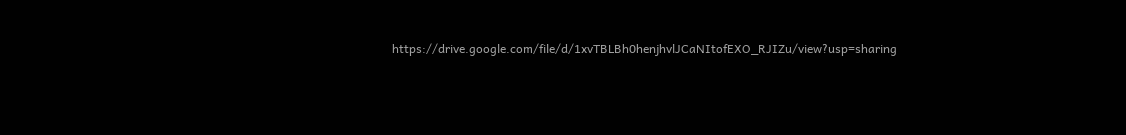https://drive.google.com/file/d/1xvTBLBh0henjhvlJCaNItofEXO_RJIZu/view?usp=sharing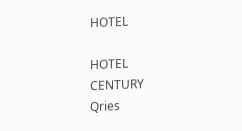HOTEL

HOTEL
CENTURY
Qries